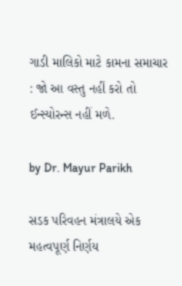ગાડી માલિકો માટે કામના સમાચાર : જો આ વસ્તુ નહીં કરો તો ઈન્સ્યોરન્સ નહીં મળે.

by Dr. Mayur Parikh

સડક પરિવહન મંત્રાલયે એક મહત્વપૂર્ણ નિર્ણય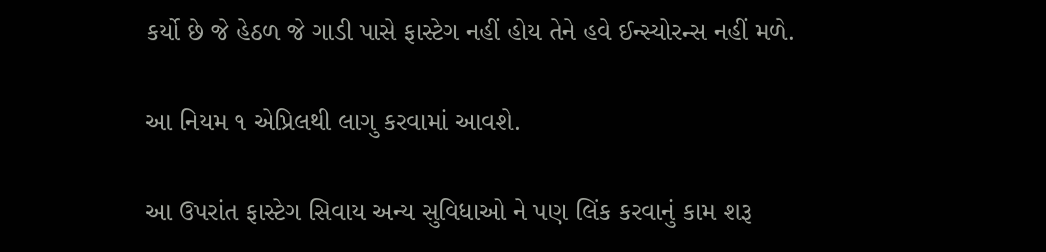કર્યો છે જે હેઠળ જે ગાડી પાસે ફાસ્ટેગ નહીં હોય તેને હવે ઈન્સ્યોરન્સ નહીં મળે.

આ નિયમ ૧ એપ્રિલથી લાગુ કરવામાં આવશે.

આ ઉપરાંત ફાસ્ટેગ સિવાય અન્ય સુવિધાઓ ને પણ લિંક કરવાનું કામ શરૂ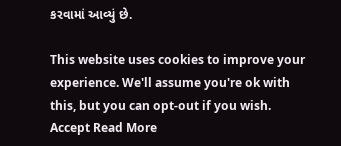કરવામાં આવ્યું છે.

This website uses cookies to improve your experience. We'll assume you're ok with this, but you can opt-out if you wish. Accept Read More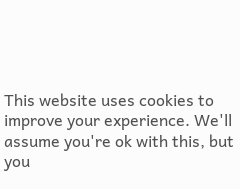This website uses cookies to improve your experience. We'll assume you're ok with this, but you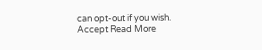can opt-out if you wish. Accept Read More